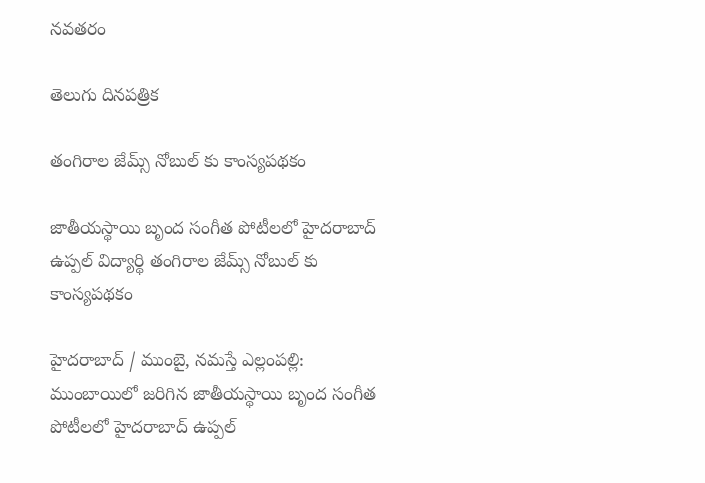నవతరం

తెలుగు దినపత్రిక

తంగిరాల జేమ్స్ నోబుల్ కు కాంస్యపథకం

జాతీయస్థాయి బృంద సంగీత పోటీలలో హైదరాబాద్ ఉప్పల్ విద్యార్థి తంగిరాల జేమ్స్ నోబుల్ కు కాంస్యపథకం

హైదరాబాద్ / ముంబై, నమస్తే ఎల్లంపల్లి: ముంబాయిలో జరిగిన జాతీయస్థాయి బృంద సంగీత పోటీలలో హైదరాబాద్ ఉప్పల్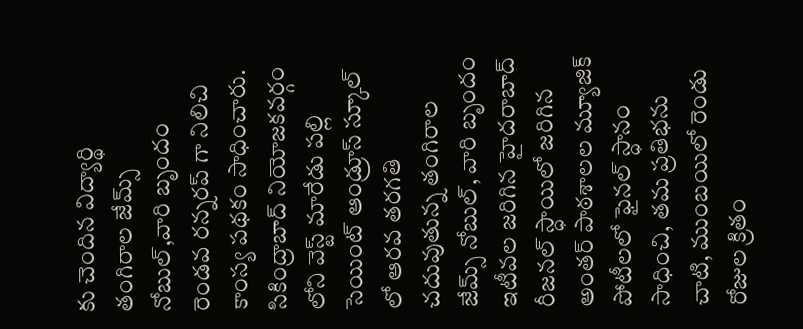కు చెందిన విద్యార్థి తంగిరాల జేమ్స్ నోబుల్,వారి బృందం రెండవ రన్నరప్ గా నిలిచి కాంస్య పథకం సాధించారు. సికింద్రాబాద్ నియోజకవర్గం లోని వెస్ట్ మారేడు పల్లి సెయింట్ ఆండ్రూస్ స్కూల్ లో ఆరవ తరగతి చదువుతున్న తంగిరాల జేమ్స్ నోబుల్, వారి బృందం ఇటీవల జరిగిన హైదరాబాద్ రీజనల్ స్ధాయిలో జరిగిన అంతర్ పాఠశాలల మ్యూజిక్ పోటీలలో ఫైనల్ స్ధానం సాధించి, తమ ప్రతిభను చాటి, ముంబయిలో రెండు రోజుల క్రితం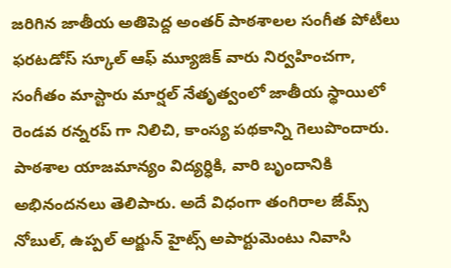జరిగిన జాతీయ అతిపెద్ద అంతర్ పాఠశాలల సంగీత పోటీలు ఫరటడోస్ స్కూల్ ఆఫ్ మ్యూజిక్ వారు నిర్వహించగా, సంగీతం మాస్టారు మార్షల్ నేతృత్వంలో జాతీయ స్థాయిలో రెండవ రన్నరప్ గా నిలిచి, కాంస్య పథకాన్ని గెలుపొందారు. పాఠశాల యాజమాన్యం విద్యర్ధికి, వారి బృందానికి అభినందనలు తెలిపారు. అదే విధంగా తంగిరాల జేమ్స్ నోబుల్, ఉప్పల్ అర్జున్ హైట్స్ అపార్టుమెంటు నివాసి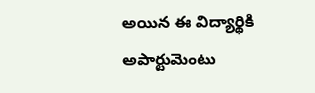అయిన ఈ విద్యార్థికి అపార్టుమెంటు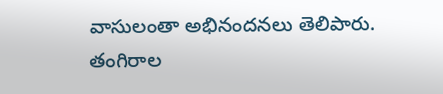వాసులంతా అభినందనలు తెలిపారు. తంగిరాల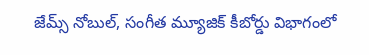జేమ్స్ నోబుల్, సంగీత మ్యూజిక్ కీబోర్డు విభాగంలో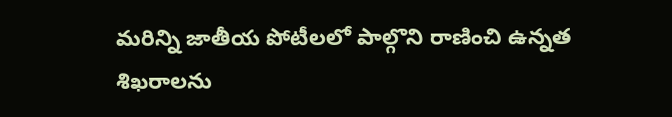మరిన్ని జాతీయ పోటీలలో పాల్గొని రాణించి ఉన్నత శిఖరాలను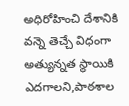అధిరోహించి దేశానికి వన్నె తెచ్చే విధంగా అత్యున్నత స్థాయికి ఎదగాలని,పాఠశాల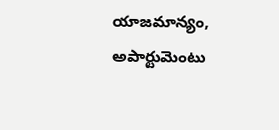యాజమాన్యం, అపార్టుమెంటు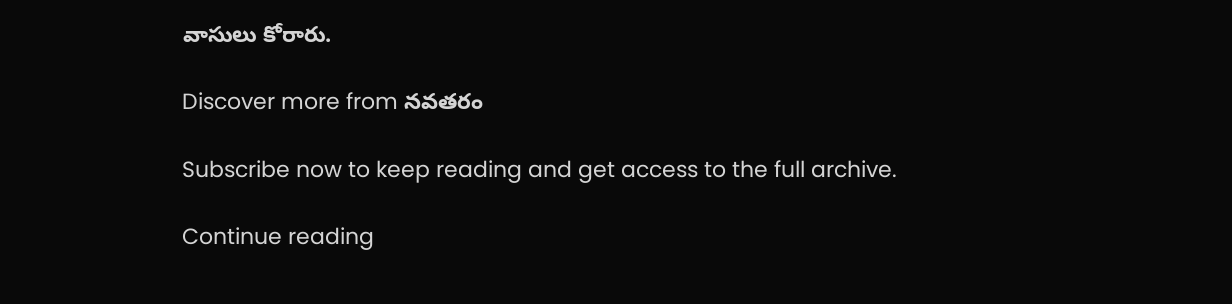వాసులు కోరారు.

Discover more from నవతరం

Subscribe now to keep reading and get access to the full archive.

Continue reading